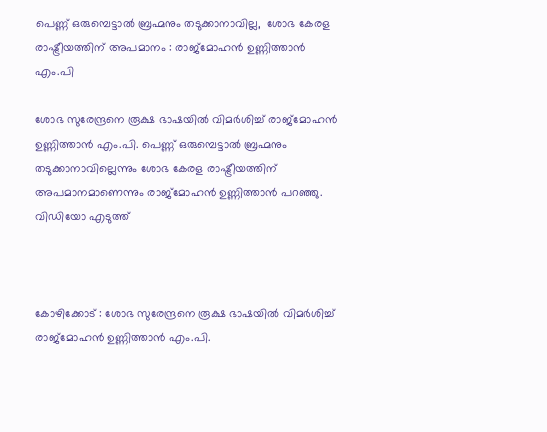പെണ്ണ് ഒരുമ്പെട്ടാൽ ബ്രഹ്മനും തടുക്കാനാവില്ല,  ശോഭ കേരള രാഷ്ട്രീയത്തിന് അപമാനം : രാജ്മോഹൻ ഉണ്ണിത്താൻ എം.പി

ശോഭ സുരേന്ദ്രനെ രൂക്ഷ ഭാഷയിൽ വിമർശിച്ച് രാജ്മോഹൻ ഉണ്ണിത്താൻ എം.പി. പെണ്ണ് ഒരുമ്പെട്ടാൽ ബ്രഹ്മനും തടുക്കാനാവില്ലെന്നും ശോഭ കേരള രാഷ്ട്രീയത്തിന് അപമാനമാണെന്നും രാജ്മോഹൻ ഉണ്ണിത്താൻ പറഞ്ഞു. വിഡിയോ എടുത്ത്



കോഴിക്കോട് : ശോഭ സുരേന്ദ്രനെ രൂക്ഷ ഭാഷയിൽ വിമർശിച്ച് രാജ്മോഹൻ ഉണ്ണിത്താൻ എം.പി.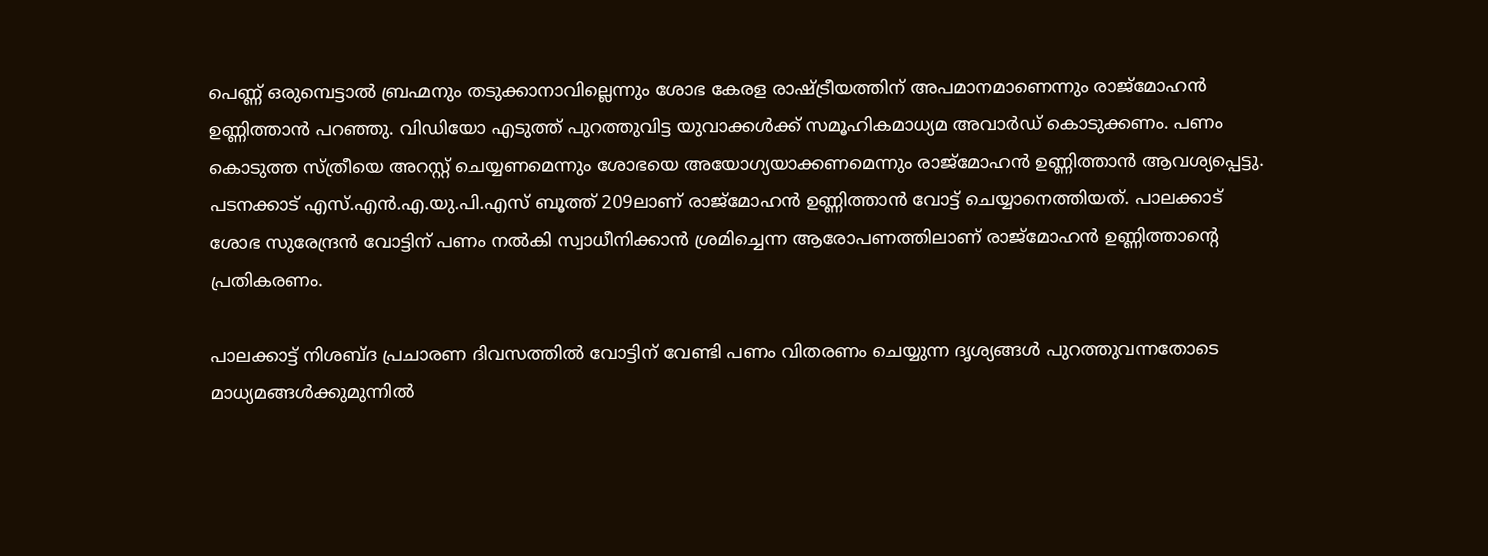പെണ്ണ് ഒരുമ്പെട്ടാൽ ബ്രഹ്മനും തടുക്കാനാവില്ലെന്നും ശോഭ കേരള രാഷ്ട്രീയത്തിന് അപമാനമാണെന്നും രാജ്മോഹൻ ഉണ്ണിത്താൻ പറഞ്ഞു. വിഡിയോ എടുത്ത് പുറത്തുവിട്ട യുവാക്കൾക്ക്‌ സമൂഹികമാധ്യമ അവാർഡ് കൊടുക്കണം. പണം കൊടുത്ത സ്ത്രീയെ അറസ്റ്റ് ചെയ്യണമെന്നും ശോഭയെ അയോഗ്യയാക്കണമെന്നും രാജ്മോഹൻ ഉണ്ണിത്താൻ ആവശ്യപ്പെട്ടു. പടനക്കാട് എസ്.എൻ.എ.യു.പി.എസ് ബൂത്ത് 209ലാണ് രാജ്മോഹൻ ഉണ്ണിത്താൻ വോട്ട് ചെയ്യാനെത്തിയത്. പാലക്കാട് ശോഭ സുരേന്ദ്രൻ വോട്ടിന് പണം നൽകി സ്വാധീനിക്കാൻ ശ്രമിച്ചെന്ന ആരോപണത്തിലാണ് രാജ്മോഹൻ ഉണ്ണിത്താന്റെ പ്രതികരണം.

പാലക്കാട്ട് നിശബ്ദ പ്രചാരണ ദിവസത്തിൽ വോട്ടിന് വേണ്ടി പണം വിതരണം ചെയ്യുന്ന ദൃശ്യങ്ങൾ പുറത്തുവന്നതോടെ മാധ്യമങ്ങൾക്കുമുന്നിൽ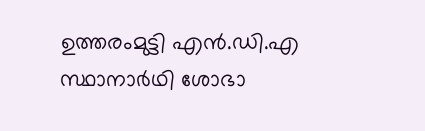ഉത്തരംമുട്ടി എൻ.ഡി.എ സ്ഥാനാർഥി ശോഭാ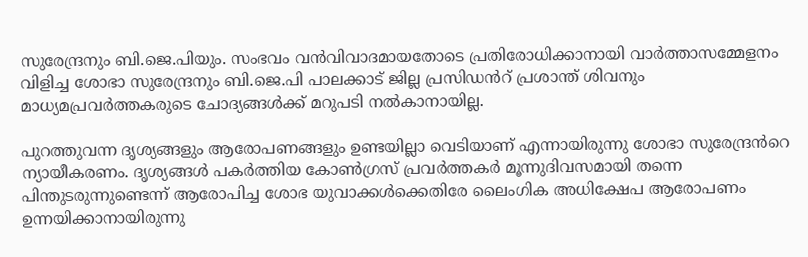സുരേന്ദ്രനും ബി.ജെ.പിയും. സംഭവം വൻവിവാദമായതോടെ പ്രതിരോധിക്കാനായി വാർത്താസമ്മേളനം വിളിച്ച ശോഭാ സുരേന്ദ്രനും ബി.ജെ.പി പാലക്കാട് ജില്ല പ്രസിഡൻറ് പ്രശാന്ത് ശിവനും മാധ്യമപ്രവർത്തകരുടെ ചോദ്യങ്ങൾക്ക് മറുപടി നൽകാനായില്ല.

പുറത്തുവന്ന ദൃശ്യങ്ങളും ആരോപണങ്ങളും ഉണ്ടയില്ലാ വെടിയാണ് എന്നായിരുന്നു ശോഭാ സുരേന്ദ്രൻറെ ന്യായീകരണം. ദൃശ്യങ്ങൾ പകർത്തിയ കോൺഗ്രസ് പ്രവർത്തകർ മൂന്നുദിവസമായി തന്നെ പിന്തുടരുന്നുണ്ടെന്ന് ആരോപിച്ച ശോഭ യുവാക്കൾക്കെതിരേ ലൈംഗിക അധിക്ഷേപ ആരോപണം ഉന്നയിക്കാനായിരുന്നു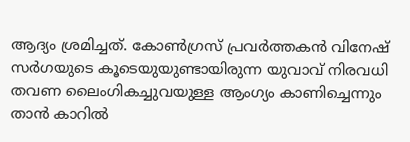ആദ്യം ശ്രമിച്ചത്. കോൺഗ്രസ് പ്രവർത്തകൻ വിനേഷ് സർഗയുടെ കൂടെയുയുണ്ടായിരുന്ന യുവാവ് നിരവധി തവണ ലൈംഗികച്ചുവയുള്ള ആംഗ്യം കാണിച്ചെന്നും താൻ കാറിൽ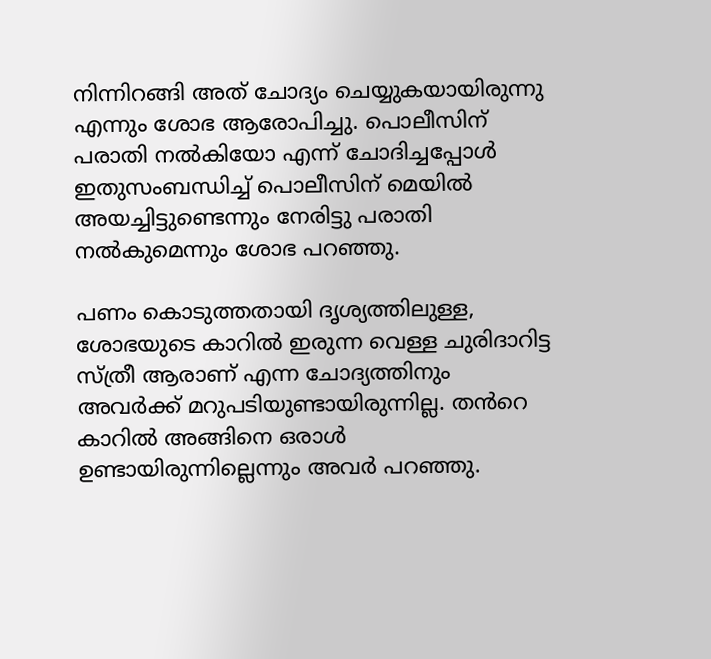നിന്നിറങ്ങി അത് ചോദ്യം ചെയ്യുകയായിരുന്നു എന്നും ശോഭ ആരോപിച്ചു. പൊലീസിന് പരാതി നൽകിയോ എന്ന് ചോദിച്ചപ്പോൾ ഇതുസംബന്ധിച്ച് പൊലീസിന് മെയിൽ അയച്ചിട്ടുണ്ടെന്നും നേരിട്ടു പരാതി നൽകുമെന്നും ശോഭ പറഞ്ഞു.

പണം കൊടുത്തതായി ദൃശ്യത്തിലുള്ള, ശോഭയുടെ കാറിൽ ഇരുന്ന വെള്ള ചുരിദാറിട്ട സ്ത്രീ ആരാണ് എന്ന ചോദ്യത്തിനും അവർക്ക് മറുപടിയുണ്ടായിരുന്നില്ല. തൻറെ കാറിൽ അങ്ങിനെ ഒരാൾ ഉണ്ടായിരുന്നില്ലെന്നും അവർ പറഞ്ഞു.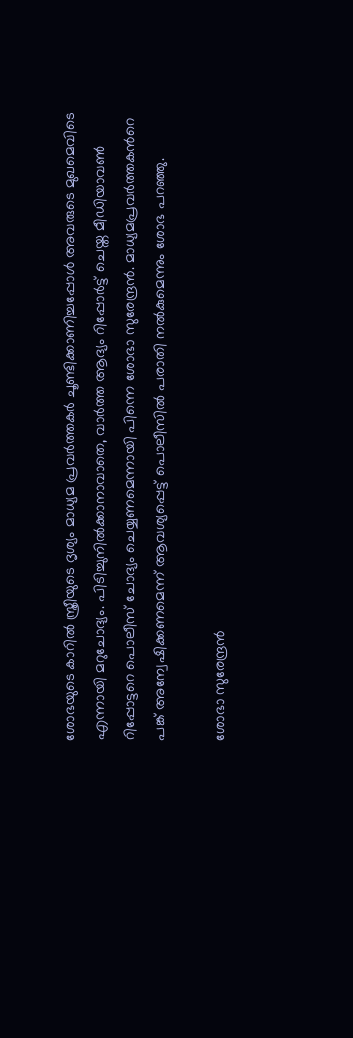ശോഭയുടെ കാറിൽ സ്ത്രീയുടെ ദൃശ്യം മാധ്യമ പ്രവർത്തകർ ചൂണ്ടിക്കാണിച്ചപ്പോൾ അവരുടെ മുഖമെവിടെ എന്നായി മറുചോദ്യം. പിടിച്ചുനിൽക്കാനാവാതെ, വാർത്ത ആദ്യം റിപ്പോർട്ട് ചെയ്ത മീഡിയാവൺ റിപ്പോട്ടറെ പൊലീസ് ചോദ്യം ചെയ്യണമെന്നായി പിന്നെ ശോഭാ സുരേന്ദ്രൻ. മാധ്യമപ്രവർത്തകൻറെ പങ്ക് അന്വേഷിക്കണമെന്ന് ആവശ്യപ്പെട്ട് പൊലീസിൽ പരാതി നൽകുമെന്നും ശോഭ പറഞ്ഞു.

ശോഭാ സുരേന്ദ്രൻ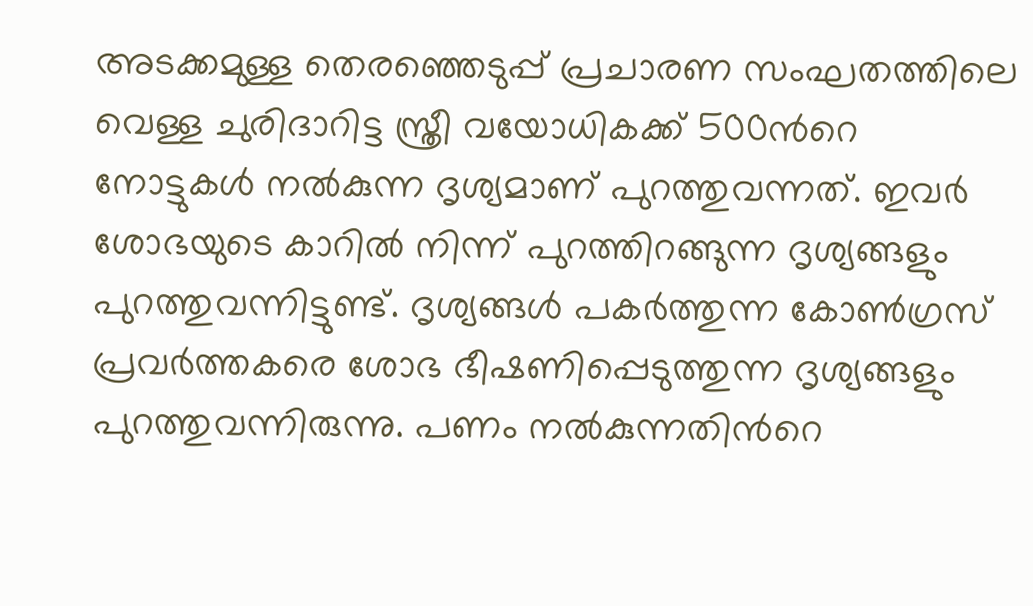അടക്കമുള്ള തെരഞ്ഞെടുപ്പ് പ്രചാരണ സംഘതത്തിലെ വെള്ള ചുരിദാറിട്ട സ്ത്രീ വയോധികക്ക് 500ൻറെ നോട്ടുകൾ നൽകുന്ന ദൃശ്യമാണ് പുറത്തുവന്നത്. ഇവർ ശോഭയുടെ കാറിൽ നിന്ന് പുറത്തിറങ്ങുന്ന ദൃശ്യങ്ങളും പുറത്തുവന്നിട്ടുണ്ട്. ദൃശ്യങ്ങൾ പകർത്തുന്ന കോൺഗ്രസ് പ്രവർത്തകരെ ശോഭ ഭീഷണിപ്പെടുത്തുന്ന ദൃശ്യങ്ങളും പുറത്തുവന്നിരുന്നു. പണം നൽകുന്നതിൻറെ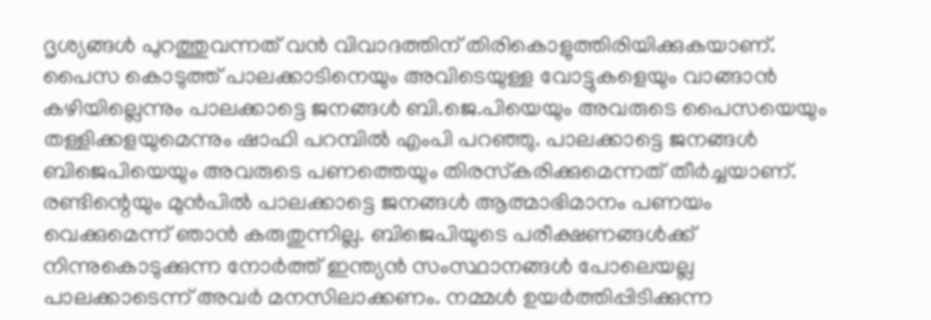ദൃശ്യങ്ങൾ പുറത്തുവന്നത് വൻ വിവാദത്തിന് തിരികൊളുത്തിരിയിക്കുകയാണ്. പൈസ കൊടുത്ത് പാലക്കാടിനെയും അവിടെയുള്ള വോട്ടുകളെയും വാങ്ങാൻ കഴിയില്ലെന്നും പാലക്കാട്ടെ ജനങ്ങൾ ബി.ജെ.പിയെയും അവരുടെ പൈസയെയും തള്ളിക്കളയുമെന്നും ഷാഫി പറമ്പിൽ എംപി പറഞ്ഞു. പാലക്കാട്ടെ ജനങ്ങൾ ബിജെപിയെയും അവരുടെ പണത്തെയും തിരസ്‌കരിക്കുമെന്നത് തീർച്ചയാണ്. രണ്ടിന്റെയും മുൻപിൽ പാലക്കാട്ടെ ജനങ്ങൾ ആത്മാഭിമാനം പണയം വെക്കുമെന്ന് ഞാൻ കരുതുന്നില്ല. ബിജെപിയുടെ പരീക്ഷണങ്ങൾക്ക് നിന്നുകൊടുക്കുന്ന നോർത്ത് ഇന്ത്യൻ സംസ്ഥാനങ്ങൾ പോലെയല്ല പാലക്കാടെന്ന് അവർ മനസിലാക്കണം. നമ്മൾ ഉയർത്തിപ്പിടിക്കുന്ന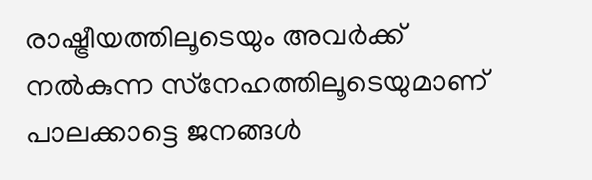രാഷ്ട്രീയത്തിലൂടെയും അവർക്ക് നൽകുന്ന സ്‌നേഹത്തിലൂടെയുമാണ് പാലക്കാട്ടെ ജനങ്ങൾ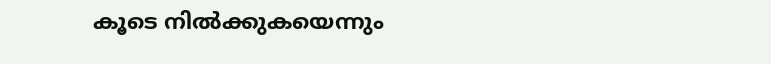കൂടെ നിൽക്കുകയെന്നും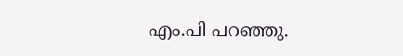എം.പി പറഞ്ഞു.